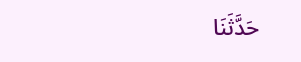حَدَّثَنَا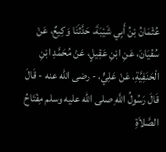عُثْمَانُ بْنُ أَبِي شَيْبَةَ، حَدَّثَنَا وَكِيعٌ، عَنْ سُفْيَانَ، عَنِ ابْنِ عَقِيلٍ، عَنْ مُحَمَّدِ ابْنِ الْحَنَفِيَّةِ، عَنْ عَلِيٍّ، - رضى الله عنه - قَالَ قَالَ رَسُولُ اللَّهِ صلى الله عليه وسلم مِفْتَاحُ الصَّلاَةِ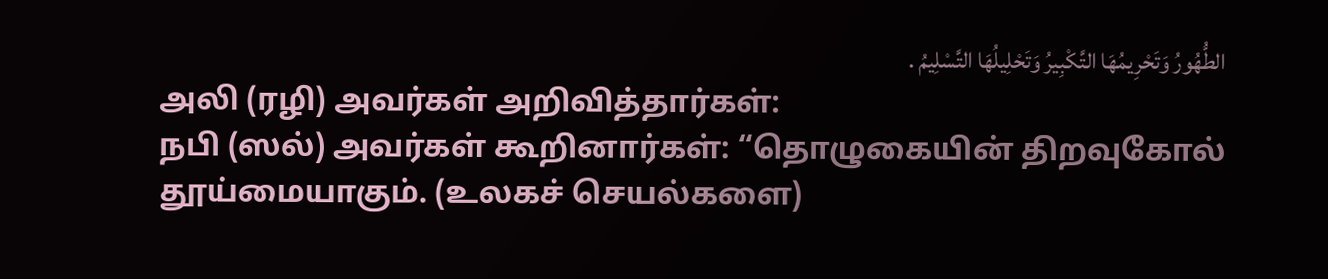الطُّهُورُ وَتَحْرِيمُهَا التَّكْبِيرُ وَتَحْلِيلُهَا التَّسْلِيمُ .
அலி (ரழி) அவர்கள் அறிவித்தார்கள்:
நபி (ஸல்) அவர்கள் கூறினார்கள்: “தொழுகையின் திறவுகோல் தூய்மையாகும். (உலகச் செயல்களை)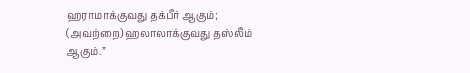ஹராமாக்குவது தக்பீர் ஆகும்; (அவற்றை) ஹலாலாக்குவது தஸ்லீம் ஆகும்.”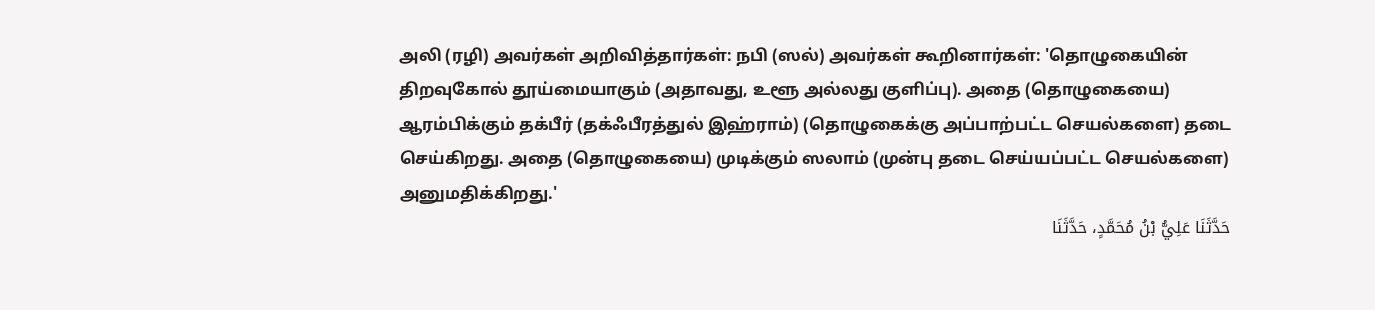அலி (ரழி) அவர்கள் அறிவித்தார்கள்: நபி (ஸல்) அவர்கள் கூறினார்கள்: 'தொழுகையின் திறவுகோல் தூய்மையாகும் (அதாவது, உளூ அல்லது குளிப்பு). அதை (தொழுகையை) ஆரம்பிக்கும் தக்பீர் (தக்ஃபீரத்துல் இஹ்ராம்) (தொழுகைக்கு அப்பாற்பட்ட செயல்களை) தடை செய்கிறது. அதை (தொழுகையை) முடிக்கும் ஸலாம் (முன்பு தடை செய்யப்பட்ட செயல்களை) அனுமதிக்கிறது.'
حَدَّثَنَا عَلِيُّ بْنُ مُحَمَّدٍ، حَدَّثَنَا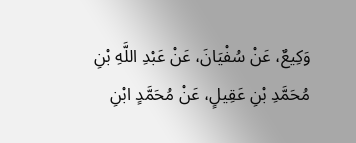وَكِيعٌ، عَنْ سُفْيَانَ، عَنْ عَبْدِ اللَّهِ بْنِ مُحَمَّدِ بْنِ عَقِيلٍ، عَنْ مُحَمَّدٍ ابْنِ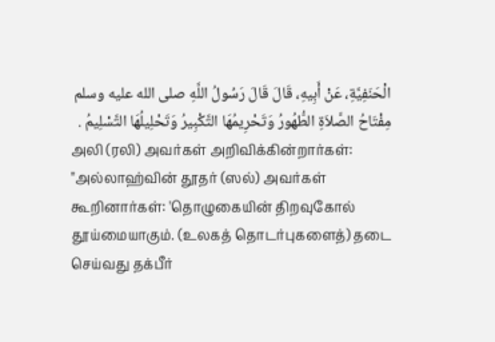الْحَنَفِيَّةِ، عَنْ أَبِيهِ، قَالَ قَالَ رَسُولُ اللَّهِ صلى الله عليه وسلم مِفْتَاحُ الصَّلاَةِ الطُّهُورُ وَتَحْرِيمُهَا التَّكْبِيرُ وَتَحْلِيلُهَا التَّسْلِيمُ .
அலி (ரலி) அவர்கள் அறிவிக்கின்றார்கள்:
"அல்லாஹ்வின் தூதர் (ஸல்) அவர்கள் கூறினார்கள்: 'தொழுகையின் திறவுகோல் தூய்மையாகும். (உலகத் தொடர்புகளைத்) தடை செய்வது தக்பீர்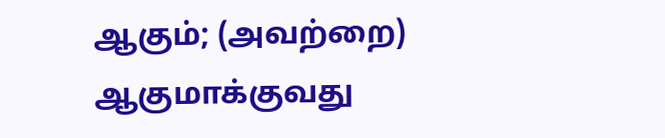ஆகும்; (அவற்றை) ஆகுமாக்குவது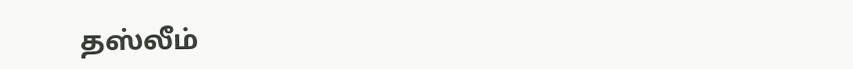தஸ்லீம்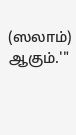(ஸலாம்) ஆகும்.'"